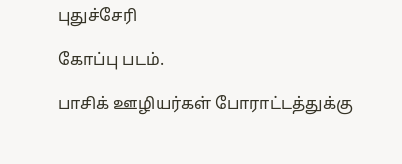புதுச்சேரி

கோப்பு படம்.

பாசிக் ஊழியர்கள் போராட்டத்துக்கு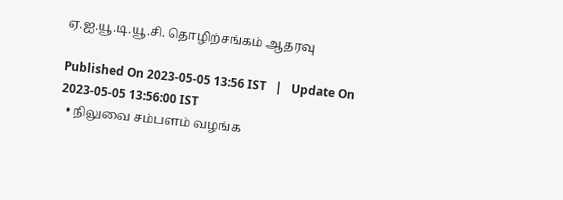ஏ.ஐ.யூ.டி.யூ.சி. தொழிற்சங்கம் ஆதரவு

Published On 2023-05-05 13:56 IST   |   Update On 2023-05-05 13:56:00 IST
  • நிலுவை சம்பளம் வழங்க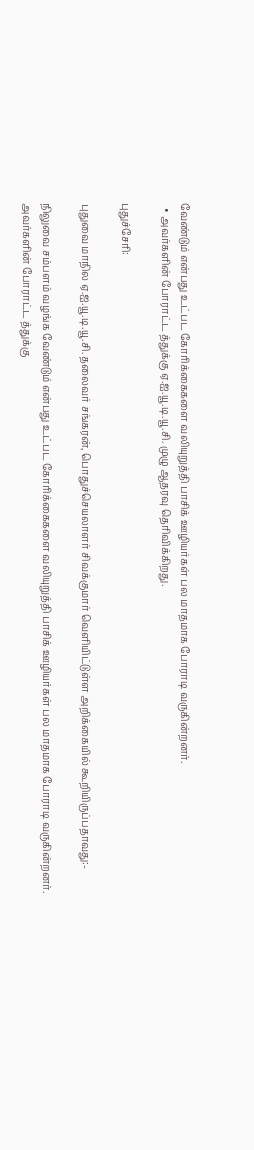வேண்டும் என்பது உட்பட கோரிக்கைகளை வலியுறுத்தி பாசிக் ஊழியர்கள் பல மாதமாக போராடி வருகின்றனர்.
  • அவர்களின் போராட்ட த்துக்கு ஏ.ஐ.யூ.டி.யூ.சி. முழு ஆதரவு தெரிவிக்கிறது.

புதுச்சேரி:

புதுவை மாநில ஏ.ஐ.யூ.டி.யூ.சி. தலைவர் சங்கரன், பொதுச்செயலாளர் சிவக்குமார் வெளியிட்டுள்ள அறிக்கையில் கூறியிருப்பதாவது:-

நிலுவை சம்பளம் வழங்க வேண்டும் என்பது உட்பட கோரிக்கைகளை வலியுறுத்தி பாசிக் ஊழியர்கள் பல மாதமாக போராடி வருகின்றனர். அவர்களின் போராட்ட த்துக்கு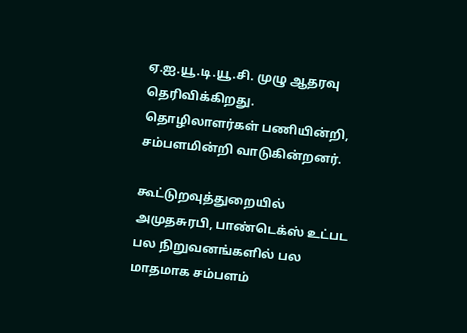ஏ.ஐ.யூ.டி.யூ.சி. முழு ஆதரவு தெரிவிக்கிறது. தொழிலாளர்கள் பணியின்றி, சம்பளமின்றி வாடுகின்றனர்.

கூட்டுறவுத்துறையில் அமுதசுரபி, பாண்டெக்ஸ் உட்பட பல நிறுவனங்களில் பல மாதமாக சம்பளம்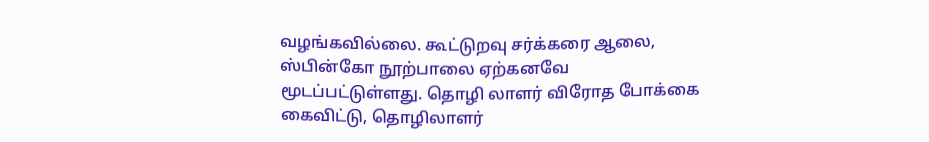வழங்கவில்லை. கூட்டுறவு சர்க்கரை ஆலை, ஸ்பின்கோ நூற்பாலை ஏற்கனவே மூடப்பட்டுள்ளது. தொழி லாளர் விரோத போக்கை கைவிட்டு, தொழிலாளர்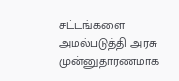சட்டங்களை அமல்படுத்தி அரசு முன்னுதாரணமாக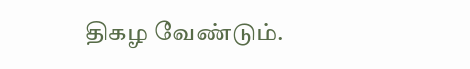திகழ வேண்டும்.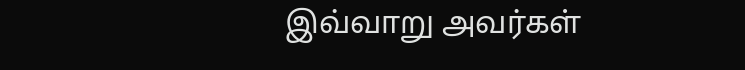இவ்வாறு அவர்கள்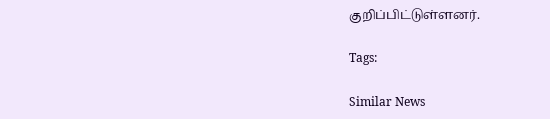குறிப்பிட்டுள்ளனர்.

Tags:

Similar News